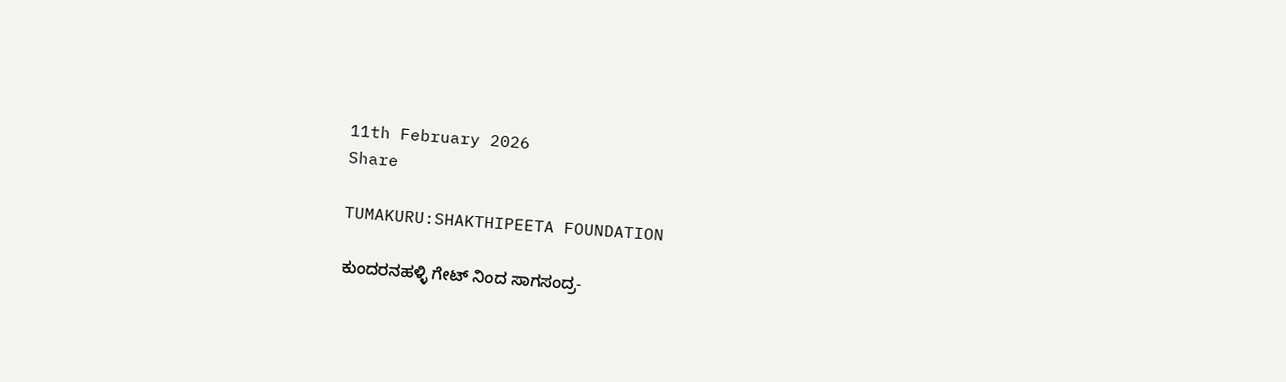11th February 2026
Share

TUMAKURU:SHAKTHIPEETA FOUNDATION

ಕುಂದರನಹಳ್ಳಿ ಗೇಟ್ ನಿಂದ ಸಾಗಸಂದ್ರ-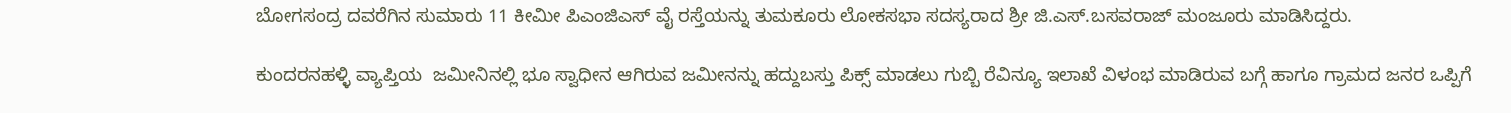ಬೋಗಸಂದ್ರ ದವರೆಗಿನ ಸುಮಾರು 11 ಕೀಮೀ ಪಿಎಂಜಿಎಸ್ ವೈ ರಸ್ತೆಯನ್ನು ತುಮಕೂರು ಲೋಕಸಭಾ ಸದಸ್ಯರಾದ ಶ್ರೀ ಜಿ.ಎಸ್.ಬಸವರಾಜ್ ಮಂಜೂರು ಮಾಡಿಸಿದ್ದರು.

ಕುಂದರನಹಳ್ಳಿ ವ್ಯಾಪ್ತಿಯ  ಜಮೀನಿನಲ್ಲಿ ಭೂ ಸ್ವಾಧೀನ ಆಗಿರುವ ಜಮೀನನ್ನು ಹದ್ದುಬಸ್ತು ಪಿಕ್ಸ್ ಮಾಡಲು ಗುಬ್ಬಿ ರೆವಿನ್ಯೂ ಇಲಾಖೆ ವಿಳಂಭ ಮಾಡಿರುವ ಬಗ್ಗೆ ಹಾಗೂ ಗ್ರಾಮದ ಜನರ ಒಪ್ಪಿಗೆ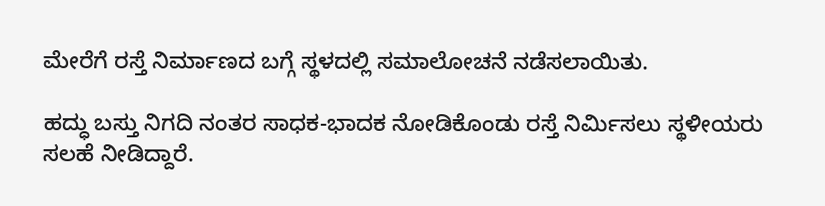ಮೇರೆಗೆ ರಸ್ತೆ ನಿರ್ಮಾಣದ ಬಗ್ಗೆ ಸ್ಥಳದಲ್ಲಿ ಸಮಾಲೋಚನೆ ನಡೆಸಲಾಯಿತು.

ಹದ್ಧು ಬಸ್ತು ನಿಗದಿ ನಂತರ ಸಾಧಕ-ಭಾದಕ ನೋಡಿಕೊಂಡು ರಸ್ತೆ ನಿರ್ಮಿಸಲು ಸ್ಥಳೀಯರು ಸಲಹೆ ನೀಡಿದ್ದಾರೆ.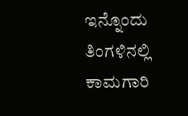ಇನ್ನೊಂದು ತಿಂಗಳಿನಲ್ಲಿ ಕಾಮಗಾರಿ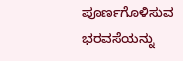ಪೂರ್ಣಗೊಳಿಸುವ ಭರವಸೆಯನ್ನು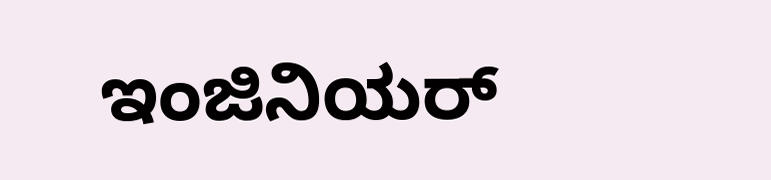ಇಂಜಿನಿಯರ್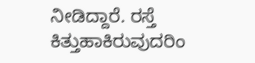ನೀಡಿದ್ದಾರೆ. ರಸ್ತೆ ಕಿತ್ತುಹಾಕಿರುವುದರಿಂ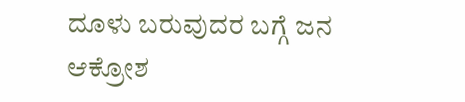ದೂಳು ಬರುವುದರ ಬಗ್ಗೆ ಜನ ಆಕ್ರೋಶ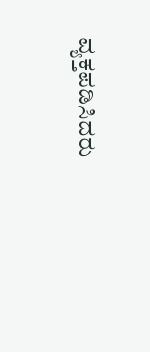ವ್ಯಕ್ತಪಡಿಸಿದರು